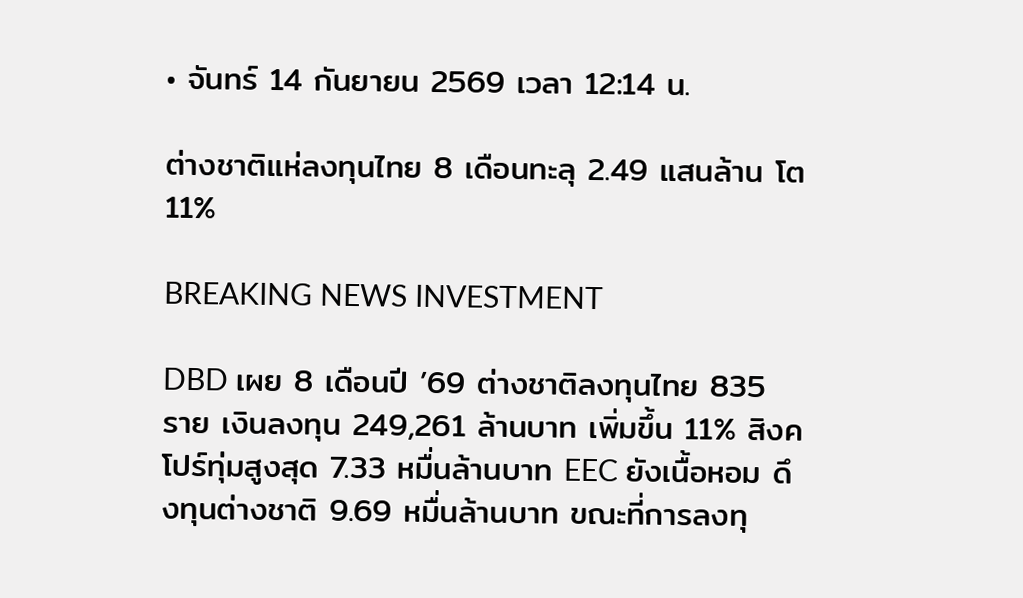• จันทร์ 14 กันยายน 2569 เวลา 12:14 น.

ต่างชาติแห่ลงทุนไทย 8 เดือนทะลุ 2.49 แสนล้าน โต 11%

BREAKING NEWS INVESTMENT

DBD เผย 8 เดือนปี ’69 ต่างชาติลงทุนไทย 835 ราย เงินลงทุน 249,261 ล้านบาท เพิ่มขึ้น 11% สิงคโปร์ทุ่มสูงสุด 7.33 หมื่นล้านบาท EEC ยังเนื้อหอม ดึงทุนต่างชาติ 9.69 หมื่นล้านบาท ขณะที่การลงทุ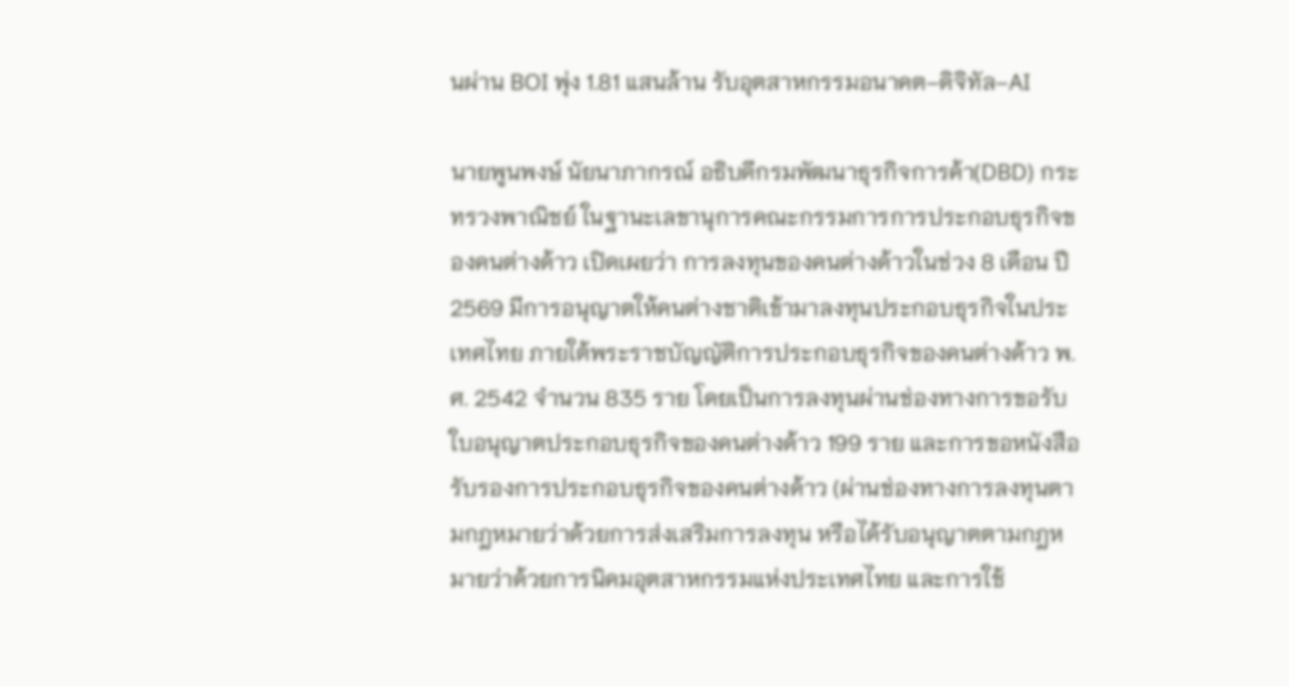นผ่าน BOI พุ่ง 1.81 แสนล้าน รับอุตสาหกรรมอนาคต–ดิจิทัล–AI

นายพูนพงษ์ นัยนาภากรณ์ อธิบดีกรมพัฒนาธุรกิจการค้า(DBD) กระทรวงพาณิชย์ ในฐานะเลขานุการคณะกรรมการการประกอบธุรกิจของคนต่างด้าว เปิดเผยว่า การลงทุนของคนต่างด้าวในช่วง 8 เดือน ปี 2569 มีการอนุญาตให้คนต่างชาติเข้ามาลงทุนประกอบธุรกิจในประเทศไทย ภายใต้พระราชบัญญัติการประกอบธุรกิจของคนต่างด้าว พ.ศ. 2542 จำนวน 835 ราย โดยเป็นการลงทุนผ่านช่องทางการขอรับใบอนุญาตประกอบธุรกิจของคนต่างด้าว 199 ราย และการขอหนังสือรับรองการประกอบธุรกิจของคนต่างด้าว (ผ่านช่องทางการลงทุนตามกฎหมายว่าด้วยการส่งเสริมการลงทุน หรือได้รับอนุญาตตามกฎหมายว่าด้วยการนิคมอุตสาหกรรมแห่งประเทศไทย และการใช้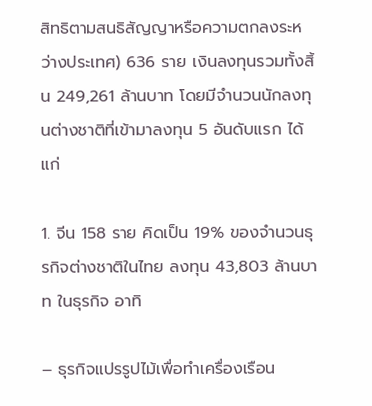สิทธิตามสนธิสัญญาหรือความตกลงระหว่างประเทศ) 636 ราย เงินลงทุนรวมทั้งสิ้น 249,261 ล้านบาท โดยมีจำนวนนักลงทุนต่างชาติที่เข้ามาลงทุน 5 อันดับแรก ได้แก่

1. จีน 158 ราย คิดเป็น 19% ของจำนวนธุรกิจต่างชาติในไทย ลงทุน 43,803 ล้านบาท ในธุรกิจ อาทิ

– ธุรกิจแปรรูปไม้เพื่อทำเครื่องเรือน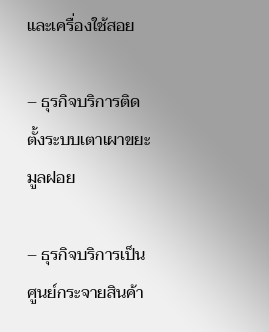และเครื่องใช้สอย

– ธุรกิจบริการติดตั้งระบบเตาเผาขยะมูลฝอย

– ธุรกิจบริการเป็นศูนย์กระจายสินค้า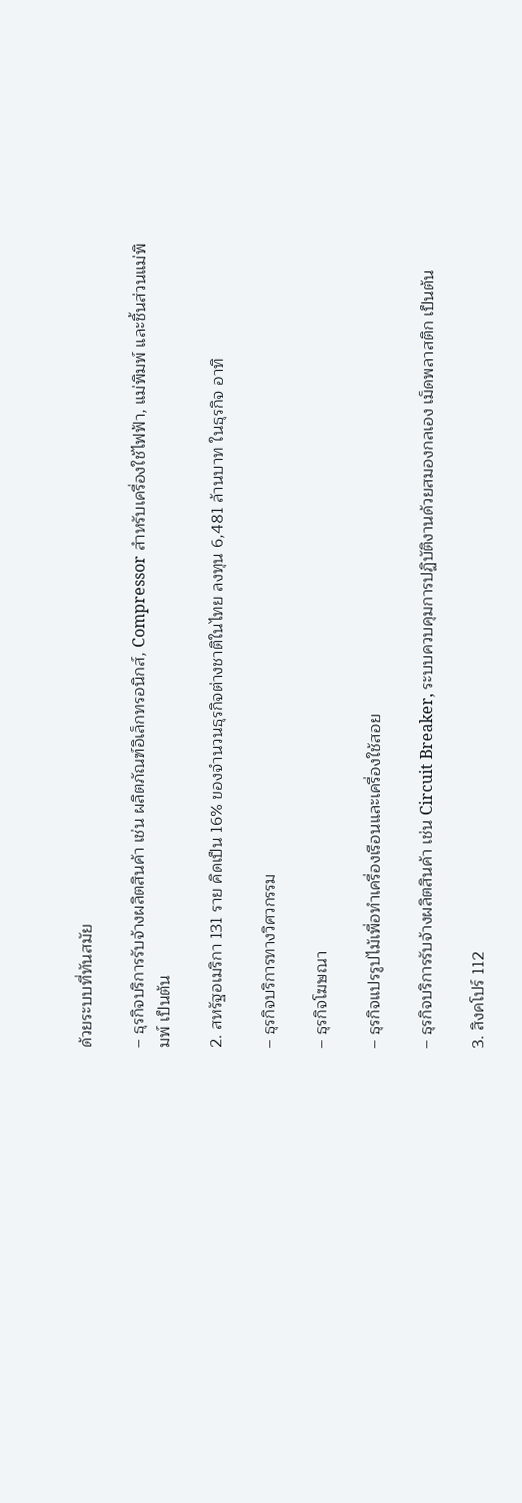ด้วยระบบที่ทันสมัย

– ธุรกิจบริการรับจ้างผลิตสินค้า เช่น ผลิตภัณฑ์อิเล็กทรอนิกส์, Compressor สำหรับเครื่องใช้ไฟฟ้า, แม่พิมพ์ และชิ้นส่วนแม่พิมพ์ เป็นต้น

2. สหรัฐอเมริกา 131 ราย คิดเป็น 16% ของจำนวนธุรกิจต่างชาติในไทย ลงทุน 6,481 ล้านบาท ในธุรกิจ อาทิ

– ธุรกิจบริการทางวิศวกรรม

– ธุรกิจโฆษณา

– ธุรกิจแปรรูปไม้เพื่อทำเครื่องเรือนและเครื่องใช้สอย

– ธุรกิจบริการรับจ้างผลิตสินค้า เช่น Circuit Breaker, ระบบควบคุมการปฏิบัติงานด้วยสมองกลเอง เม็ดพลาสติก เป็นต้น

3. สิงคโปร์ 112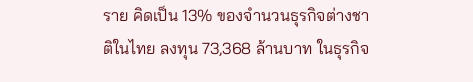ราย คิดเป็น 13% ของจำนวนธุรกิจต่างชาติในไทย ลงทุน 73,368 ล้านบาท ในธุรกิจ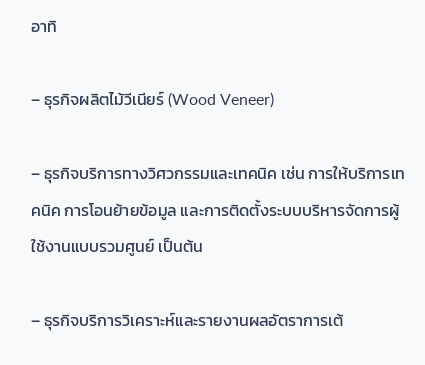อาทิ

– ธุรกิจผลิตไม้วีเนียร์ (Wood Veneer)

– ธุรกิจบริการทางวิศวกรรมและเทคนิค เช่น การให้บริการเทคนิค การโอนย้ายข้อมูล และการติดตั้งระบบบริหารจัดการผู้ใช้งานแบบรวมศูนย์ เป็นต้น

– ธุรกิจบริการวิเคราะห์และรายงานผลอัตราการเต้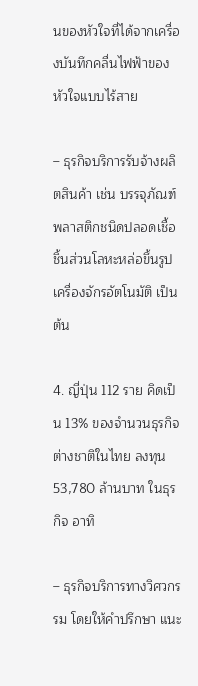นของหัวใจที่ได้จากเครื่องบันทึกคลื่นไฟฟ้าของหัวใจแบบไร้สาย

– ธุรกิจบริการรับจ้างผลิตสินค้า เช่น บรรจุภัณฑ์พลาสติกชนิดปลอดเชื้อ ชิ้นส่วนโลหะหล่อขึ้นรูป เครื่องจักรอัตโนมัติ เป็นต้น

4. ญี่ปุ่น 112 ราย คิดเป็น 13% ของจำนวนธุรกิจต่างชาติในไทย ลงทุน 53,780 ล้านบาท ในธุรกิจ อาทิ

– ธุรกิจบริการทางวิศวกรรม โดยให้คำปรึกษา แนะ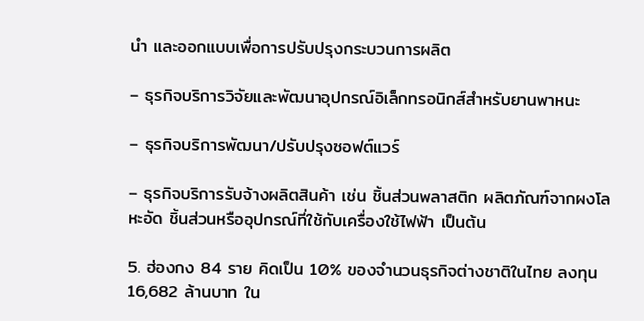นำ และออกแบบเพื่อการปรับปรุงกระบวนการผลิต

– ธุรกิจบริการวิจัยและพัฒนาอุปกรณ์อิเล็กทรอนิกส์สำหรับยานพาหนะ

– ธุรกิจบริการพัฒนา/ปรับปรุงซอฟต์แวร์

– ธุรกิจบริการรับจ้างผลิตสินค้า เช่น ชิ้นส่วนพลาสติก ผลิตภัณฑ์จากผงโลหะอัด ชิ้นส่วนหรืออุปกรณ์ที่ใช้กับเครื่องใช้ไฟฟ้า เป็นต้น

5. ฮ่องกง 84 ราย คิดเป็น 10% ของจำนวนธุรกิจต่างชาติในไทย ลงทุน 16,682 ล้านบาท ใน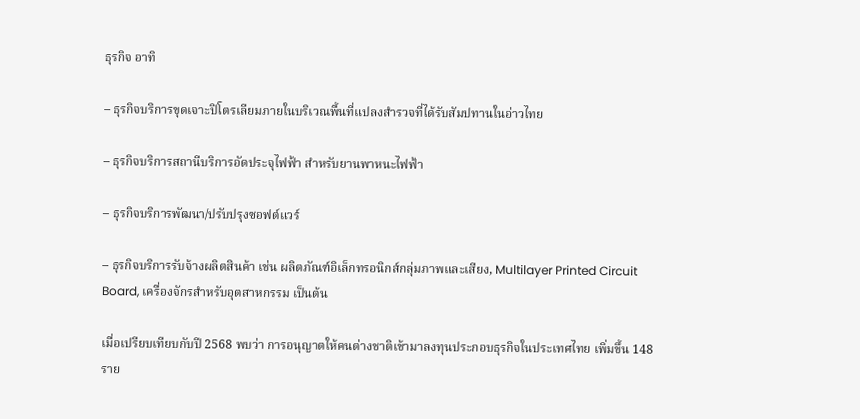ธุรกิจ อาทิ

– ธุรกิจบริการขุดเจาะปิโตรเลียมภายในบริเวณพื้นที่แปลงสำรวจที่ได้รับสัมปทานในอ่าวไทย

– ธุรกิจบริการสถานีบริการอัดประจุไฟฟ้า สำหรับยานพาหนะไฟฟ้า

– ธุรกิจบริการพัฒนา/ปรับปรุงซอฟต์แวร์

– ธุรกิจบริการรับจ้างผลิตสินค้า เช่น ผลิตภัณฑ์อิเล็กทรอนิกส์กลุ่มภาพและเสียง, Multilayer Printed Circuit Board, เครื่องจักรสำหรับอุตสาหกรรม เป็นต้น

เมื่อเปรียบเทียบกับปี 2568 พบว่า การอนุญาตให้คนต่างชาติเข้ามาลงทุนประกอบธุรกิจในประเทศไทย เพิ่มขึ้น 148 ราย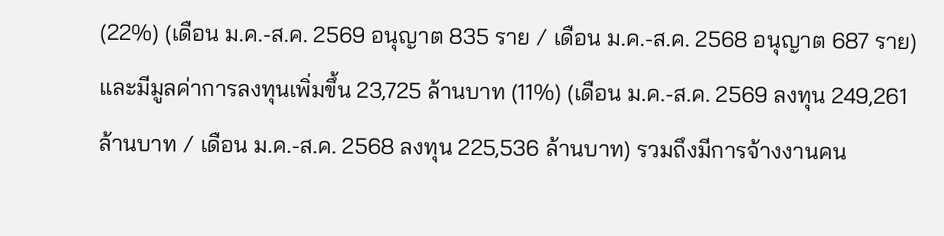(22%) (เดือน ม.ค.-ส.ค. 2569 อนุญาต 835 ราย / เดือน ม.ค.-ส.ค. 2568 อนุญาต 687 ราย) และมีมูลค่าการลงทุนเพิ่มขึ้น 23,725 ล้านบาท (11%) (เดือน ม.ค.-ส.ค. 2569 ลงทุน 249,261 ล้านบาท / เดือน ม.ค.-ส.ค. 2568 ลงทุน 225,536 ล้านบาท) รวมถึงมีการจ้างงานคน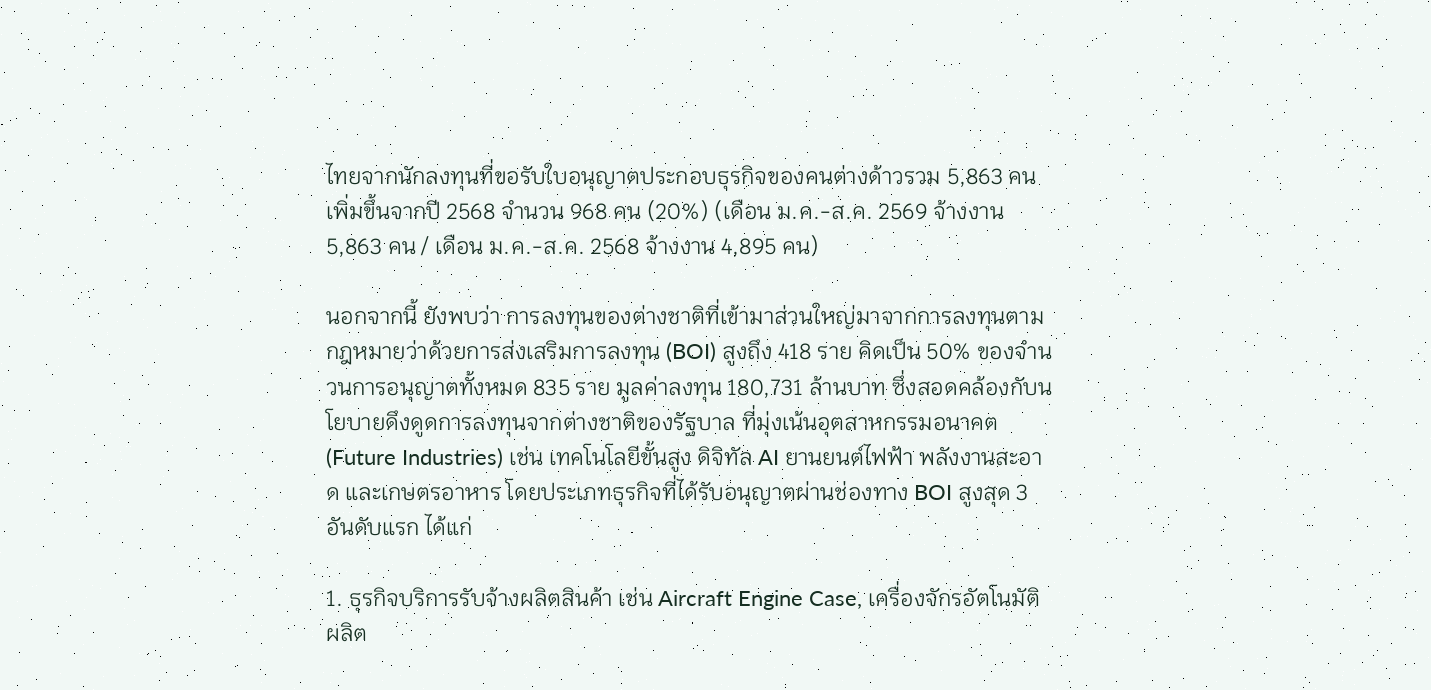ไทยจากนักลงทุนที่ขอรับใบอนุญาตประกอบธุรกิจของคนต่างด้าวรวม 5,863 คน เพิ่มขึ้นจากปี 2568 จำนวน 968 คน (20%) (เดือน ม.ค.-ส.ค. 2569 จ้างงาน 5,863 คน / เดือน ม.ค.-ส.ค. 2568 จ้างงาน 4,895 คน)

นอกจากนี้ ยังพบว่า การลงทุนของต่างชาติที่เข้ามาส่วนใหญ่มาจากการลงทุนตามกฎหมายว่าด้วยการส่งเสริมการลงทุน (BOI) สูงถึง 418 ราย คิดเป็น 50% ของจำนวนการอนุญาตทั้งหมด 835 ราย มูลค่าลงทุน 180,731 ล้านบาท ซึ่งสอดคล้องกับนโยบายดึงดูดการลงทุนจากต่างชาติของรัฐบาล ที่มุ่งเน้นอุตสาหกรรมอนาคต (Future Industries) เช่น เทคโนโลยีขั้นสูง ดิจิทัล AI ยานยนต์ไฟฟ้า พลังงานสะอาด และเกษตรอาหาร โดยประเภทธุรกิจที่ได้รับอนุญาตผ่านช่องทาง BOI สูงสุด 3 อันดับแรก ได้แก่

1. ธุรกิจบริการรับจ้างผลิตสินค้า เช่น Aircraft Engine Case, เครื่องจักรอัตโนมัติ ผลิต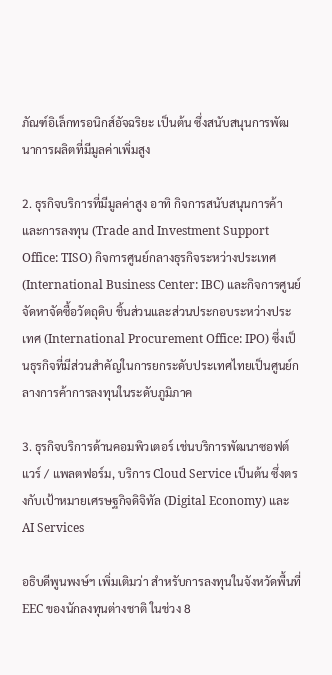ภัณฑ์อิเล็กทรอนิกส์อัจฉริยะ เป็นต้น ซึ่งสนับสนุนการพัฒนาการผลิตที่มีมูลค่าเพิ่มสูง

2. ธุรกิจบริการที่มีมูลค่าสูง อาทิ กิจการสนับสนุนการค้าและการลงทุน (Trade and Investment Support Office: TISO) กิจการศูนย์กลางธุรกิจระหว่างประเทศ (International Business Center: IBC) และกิจการศูนย์จัดหาจัดซื้อวัตถุดิบ ชิ้นส่วนและส่วนประกอบระหว่างประเทศ (International Procurement Office: IPO) ซึ่งเป็นธุรกิจที่มีส่วนสำคัญในการยกระดับประเทศไทยเป็นศูนย์กลางการค้าการลงทุนในระดับภูมิภาค

3. ธุรกิจบริการด้านคอมพิวเตอร์ เช่นบริการพัฒนาซอฟต์แวร์ / แพลตฟอร์ม, บริการ Cloud Service เป็นต้น ซึ่งตรงกับเป้าหมายเศรษฐกิจดิจิทัล (Digital Economy) และ AI Services

อธิบดีพูนพงษ์ฯ เพิ่มเติมว่า สำหรับการลงทุนในจังหวัดพื้นที่ EEC ของนักลงทุนต่างชาติ ในช่วง 8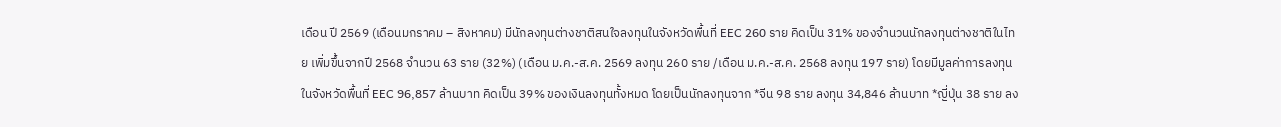เดือน ปี 2569 (เดือนมกราคม – สิงหาคม) มีนักลงทุนต่างชาติสนใจลงทุนในจังหวัดพื้นที่ EEC 260 ราย คิดเป็น 31% ของจำนวนนักลงทุนต่างชาติในไทย เพิ่มขึ้นจากปี 2568 จำนวน 63 ราย (32%) (เดือน ม.ค.-ส.ค. 2569 ลงทุน 260 ราย /เดือน ม.ค.-ส.ค. 2568 ลงทุน 197 ราย) โดยมีมูลค่าการลงทุนในจังหวัดพื้นที่ EEC 96,857 ล้านบาท คิดเป็น 39% ของเงินลงทุนทั้งหมด โดยเป็นนักลงทุนจาก *จีน 98 ราย ลงทุน 34,846 ล้านบาท *ญี่ปุ่น 38 ราย ลง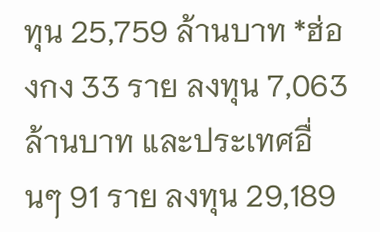ทุน 25,759 ล้านบาท *ฮ่องกง 33 ราย ลงทุน 7,063 ล้านบาท และประเทศอื่นๆ 91 ราย ลงทุน 29,189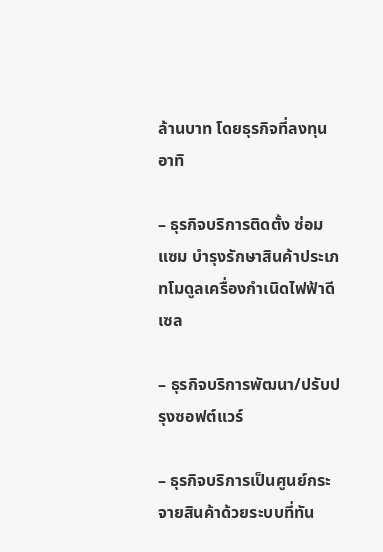ล้านบาท โดยธุรกิจที่ลงทุน อาทิ

– ธุรกิจบริการติดตั้ง ซ่อมแซม บำรุงรักษาสินค้าประเภทโมดูลเครื่องกำเนิดไฟฟ้าดีเซล

– ธุรกิจบริการพัฒนา/ปรับปรุงซอฟต์แวร์

– ธุรกิจบริการเป็นศูนย์กระจายสินค้าด้วยระบบที่ทัน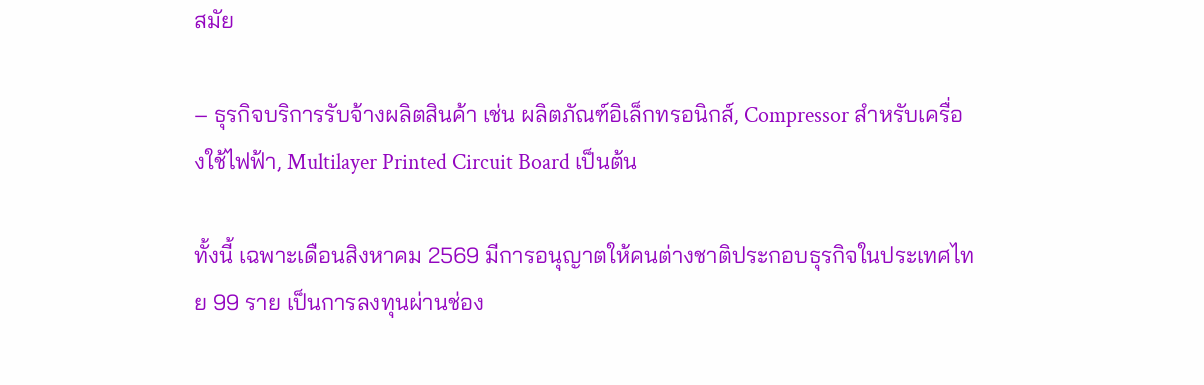สมัย

– ธุรกิจบริการรับจ้างผลิตสินค้า เช่น ผลิตภัณฑ์อิเล็กทรอนิกส์, Compressor สำหรับเครื่องใช้ไฟฟ้า, Multilayer Printed Circuit Board เป็นต้น

ทั้งนี้ เฉพาะเดือนสิงหาคม 2569 มีการอนุญาตให้คนต่างชาติประกอบธุรกิจในประเทศไทย 99 ราย เป็นการลงทุนผ่านช่อง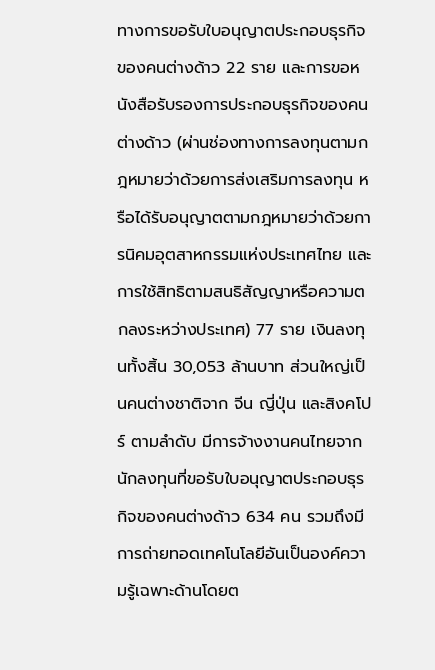ทางการขอรับใบอนุญาตประกอบธุรกิจของคนต่างด้าว 22 ราย และการขอหนังสือรับรองการประกอบธุรกิจของคนต่างด้าว (ผ่านช่องทางการลงทุนตามกฎหมายว่าด้วยการส่งเสริมการลงทุน หรือได้รับอนุญาตตามกฎหมายว่าด้วยการนิคมอุตสาหกรรมแห่งประเทศไทย และการใช้สิทธิตามสนธิสัญญาหรือความตกลงระหว่างประเทศ) 77 ราย เงินลงทุนทั้งสิ้น 30,053 ล้านบาท ส่วนใหญ่เป็นคนต่างชาติจาก จีน ญี่ปุ่น และสิงคโปร์ ตามลำดับ มีการจ้างงานคนไทยจากนักลงทุนที่ขอรับใบอนุญาตประกอบธุรกิจของคนต่างด้าว 634 คน รวมถึงมีการถ่ายทอดเทคโนโลยีอันเป็นองค์ความรู้เฉพาะด้านโดยต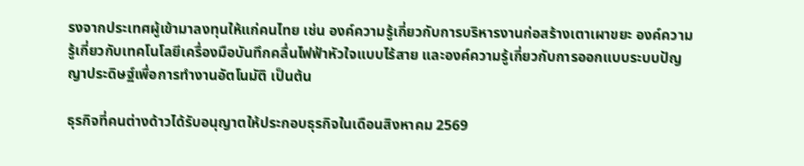รงจากประเทศผู้เข้ามาลงทุนให้แก่คนไทย เช่น องค์ความรู้เกี่ยวกับการบริหารงานก่อสร้างเตาเผาขยะ องค์ความรู้เกี่ยวกับเทคโนโลยีเครื่องมือบันทึกคลื่นไฟฟ้าหัวใจแบบไร้สาย และองค์ความรู้เกี่ยวกับการออกแบบระบบปัญญาประดิษฐ์เพื่อการทำงานอัตโนมัติ เป็นต้น

ธุรกิจที่คนต่างด้าวได้รับอนุญาตให้ประกอบธุรกิจในเดือนสิงหาคม 2569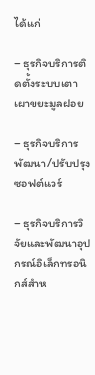ได้แก่

– ธุรกิจบริการติดตั้งระบบเตาเผาขยะมูลฝอย

– ธุรกิจบริการพัฒนา/ปรับปรุงซอฟต์แวร์

– ธุรกิจบริการวิจัยและพัฒนาอุปกรณ์อิเล็กทรอนิกส์สำห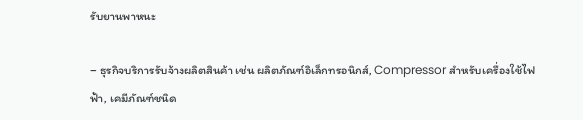รับยานพาหนะ

– ธุรกิจบริการรับจ้างผลิตสินค้า เช่น ผลิตภัณฑ์อิเล็กทรอนิกส์, Compressor สำหรับเครื่องใช้ไฟฟ้า, เคมีภัณฑ์ชนิด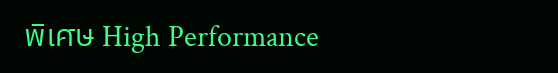พิเศษ High Performance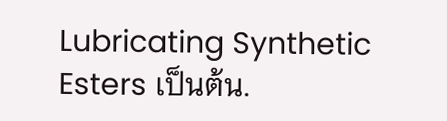Lubricating Synthetic Esters เป็นต้น.